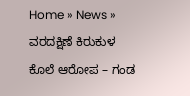Home » News » ವರದಕ್ಷಿಣೆ ಕಿರುಕುಳ ಕೊಲೆ ಆರೋಪ – ಗಂಡ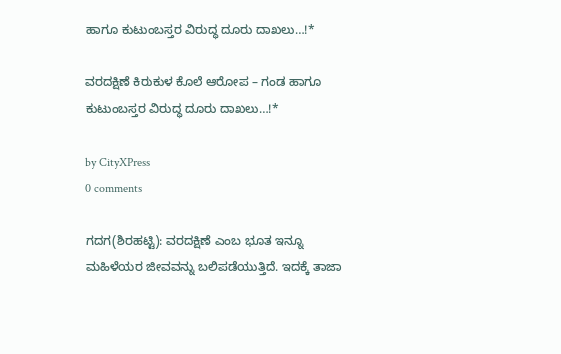ಹಾಗೂ ಕುಟುಂಬಸ್ತರ ವಿರುದ್ಧ ದೂರು ದಾಖಲು…!*

ವರದಕ್ಷಿಣೆ ಕಿರುಕುಳ ಕೊಲೆ ಆರೋಪ – ಗಂಡ ಹಾಗೂ ಕುಟುಂಬಸ್ತರ ವಿರುದ್ಧ ದೂರು ದಾಖಲು…!*

by CityXPress
0 comments

ಗದಗ(ಶಿರಹಟ್ಟಿ): ವರದಕ್ಷಿಣೆ ಎಂಬ ಭೂತ ಇನ್ನೂ ಮಹಿಳೆಯರ ಜೀವವನ್ನು ಬಲಿಪಡೆಯುತ್ತಿದೆ. ಇದಕ್ಕೆ ತಾಜಾ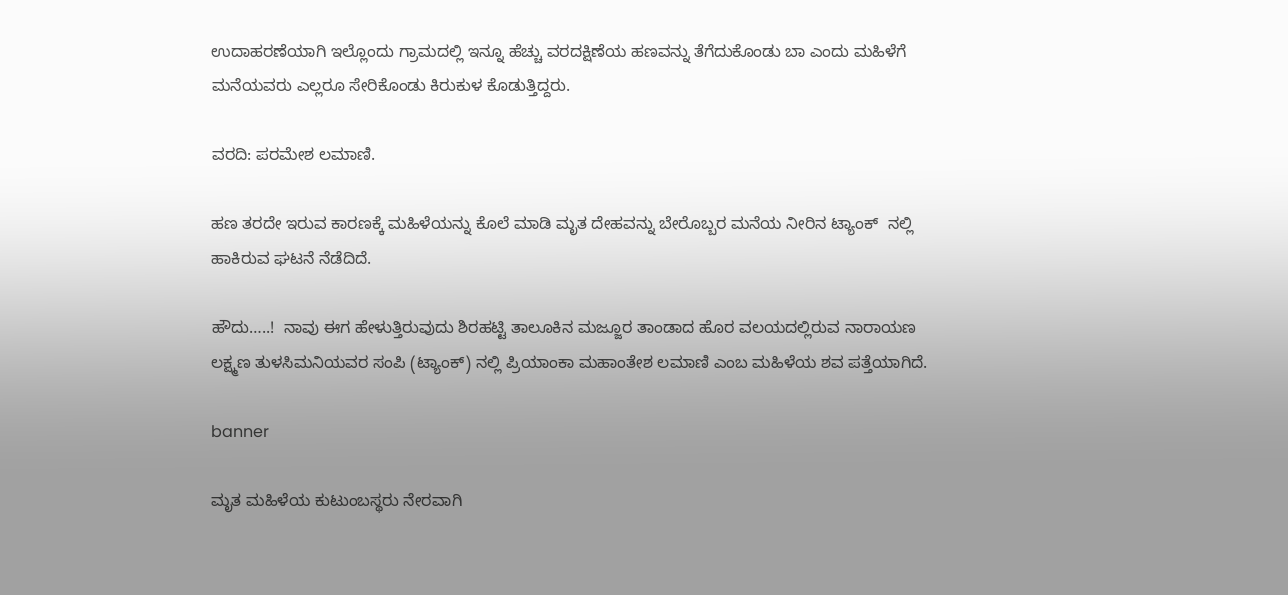ಉದಾಹರಣೆಯಾಗಿ ಇಲ್ಲೊಂದು ಗ್ರಾಮದಲ್ಲಿ ಇನ್ನೂ ಹೆಚ್ಚು ವರದಕ್ಷಿಣೆಯ ಹಣವನ್ನು ತೆಗೆದುಕೊಂಡು ಬಾ ಎಂದು ಮಹಿಳೆಗೆ ಮನೆಯವರು ಎಲ್ಲರೂ ಸೇರಿಕೊಂಡು ಕಿರುಕುಳ ಕೊಡುತ್ತಿದ್ದರು.

ವರದಿ: ಪರಮೇಶ ಲಮಾಣಿ.

ಹಣ ತರದೇ ಇರುವ ಕಾರಣಕ್ಕೆ ಮಹಿಳೆಯನ್ನು ಕೊಲೆ ಮಾಡಿ ಮೃತ ದೇಹವನ್ನು ಬೇರೊಬ್ಬರ ಮನೆಯ ನೀರಿನ ಟ್ಯಾಂಕ್  ನಲ್ಲಿ ಹಾಕಿರುವ ಘಟನೆ ನೆಡೆದಿದೆ.

ಹೌದು…..!  ನಾವು ಈಗ ಹೇಳುತ್ತಿರುವುದು ಶಿರಹಟ್ಟಿ ತಾಲೂಕಿನ ಮಜ್ಜೂರ ತಾಂಡಾದ ಹೊರ ವಲಯದಲ್ಲಿರುವ ನಾರಾಯಣ  ಲಕ್ಷ್ಮಣ ತುಳಸಿಮನಿಯವರ ಸಂಪಿ (ಟ್ಯಾಂಕ್) ನಲ್ಲಿ ಪ್ರಿಯಾಂಕಾ ಮಹಾಂತೇಶ ಲಮಾಣಿ ಎಂಬ ಮಹಿಳೆಯ ಶವ ಪತ್ತೆಯಾಗಿದೆ.

banner

ಮೃತ ಮಹಿಳೆಯ ಕುಟುಂಬಸ್ಥರು ನೇರವಾಗಿ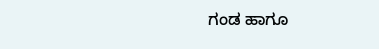ಗಂಡ ಹಾಗೂ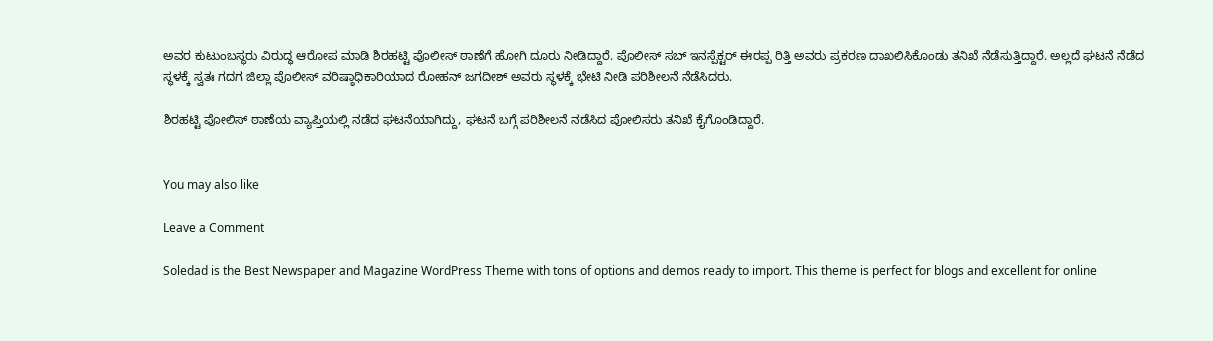ಅವರ ಕುಟುಂಬಸ್ಥರು ವಿರುದ್ಧ ಆರೋಪ ಮಾಡಿ ಶಿರಹಟ್ಟಿ ಪೊಲೀಸ್ ಠಾಣೆಗೆ ಹೋಗಿ ದೂರು ನೀಡಿದ್ದಾರೆ. ಪೊಲೀಸ್ ಸಬ್ ಇನಸ್ಪೆಕ್ಟರ್ ಈರಪ್ಪ ರಿತ್ತಿ ಅವರು ಪ್ರಕರಣ ದಾಖಲಿಸಿಕೊಂಡು ತನಿಖೆ ನೆಡೆಸುತ್ತಿದ್ದಾರೆ. ಅಲ್ಲದೆ ಘಟನೆ ನೆಡೆದ ಸ್ಥಳಕ್ಕೆ ಸ್ವತಃ ಗದಗ ಜಿಲ್ಲಾ ಪೊಲೀಸ್ ವರಿಷ್ಠಾಧಿಕಾರಿಯಾದ ರೋಹನ್ ಜಗದೀಶ್ ಅವರು ಸ್ಥಳಕ್ಕೆ ಭೇಟಿ ನೀಡಿ ಪರಿಶೀಲನೆ ನೆಡೆಸಿದರು.

ಶಿರಹಟ್ಟಿ ಪೋಲಿಸ್ ಠಾಣೆಯ ವ್ಯಾಪ್ತಿಯಲ್ಲಿ ನಡೆದ ಘಟನೆಯಾಗಿದ್ದು, ಘಟನೆ ಬಗ್ಗೆ ಪರಿಶೀಲನೆ ನಡೆಸಿದ ಪೋಲಿಸರು ತನಿಖೆ ಕೈಗೊಂಡಿದ್ದಾರೆ.


You may also like

Leave a Comment

Soledad is the Best Newspaper and Magazine WordPress Theme with tons of options and demos ready to import. This theme is perfect for blogs and excellent for online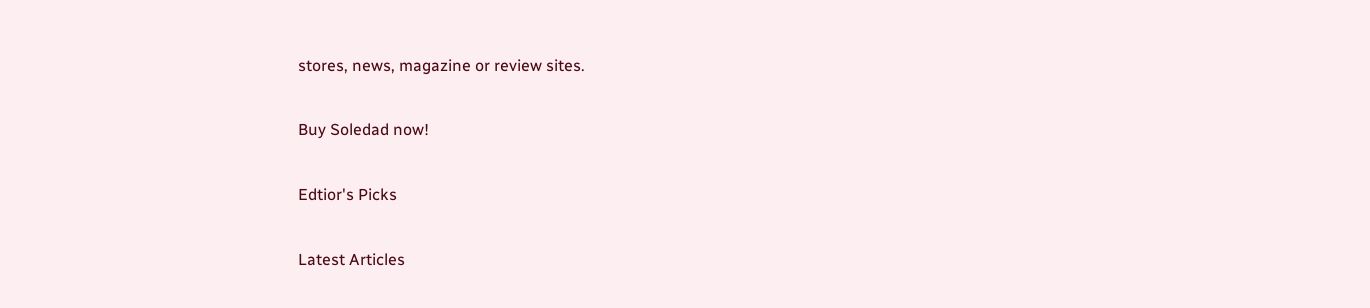stores, news, magazine or review sites.

Buy Soledad now!

Edtior's Picks

Latest Articles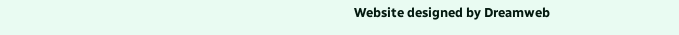Website designed by Dreamweb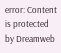error: Content is protected by Dreamweb